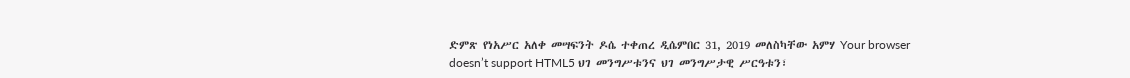ድምጽ የነአሥር አለቀ መሣፍንት ዶሴ ተቀጠረ ዲሴምበር 31, 2019 መለስካቸው አምሃ Your browser doesn’t support HTML5 ህገ መንግሥቱንና ህገ መንግሥታዊ ሥርዓቱን፣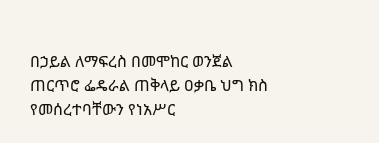በኃይል ለማፍረስ በመሞከር ወንጀል ጠርጥሮ ፌዴራል ጠቅላይ ዐቃቤ ህግ ክስ የመሰረተባቸውን የነአሥር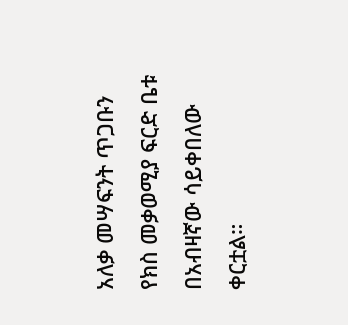አለቃ መሣፍንት ጥጋቡን የክስ መቃወሚያ ፍርድ ቤቱ በአብዛኛው ሳይቀበለው ቀርቷል።